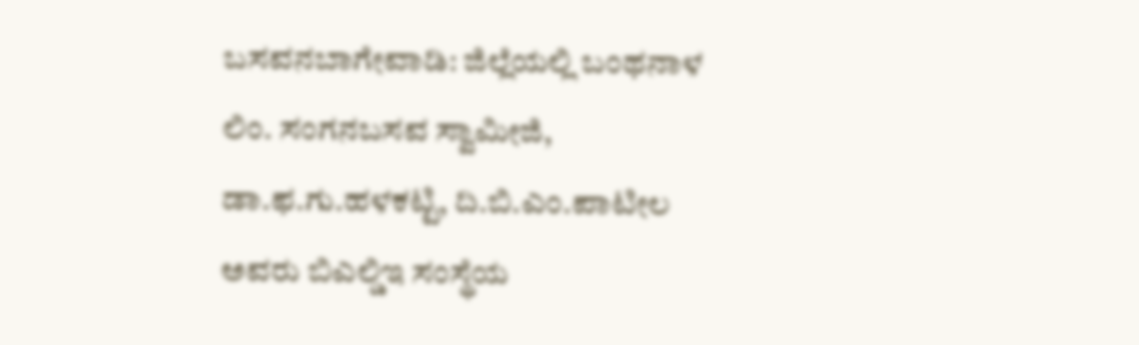ಬಸವನಬಾಗೇವಾಡಿ: ಜಿಲ್ಲೆಯಲ್ಲಿ ಬಂಥನಾಳ ಲಿಂ. ಸಂಗನಬಸವ ಸ್ವಾಮೀಜಿ, ಡಾ.ಫ.ಗು.ಹಳಕಟ್ಟಿ, ದಿ.ಬಿ.ಎಂ.ಪಾಟೀಲ ಅವರು ಬಿಎಲ್ಡಿಇ ಸಂಸ್ಥೆಯ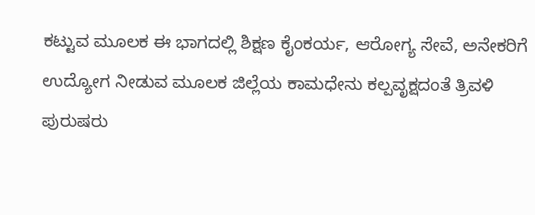ಕಟ್ಟುವ ಮೂಲಕ ಈ ಭಾಗದಲ್ಲಿ ಶಿಕ್ಷಣ ಕೈಂಕರ್ಯ, ಆರೋಗ್ಯ ಸೇವೆ, ಅನೇಕರಿಗೆ ಉದ್ಯೋಗ ನೀಡುವ ಮೂಲಕ ಜಿಲ್ಲೆಯ ಕಾಮಧೇನು ಕಲ್ಪವೃಕ್ಷದಂತೆ ತ್ರಿವಳಿ ಪುರುಷರು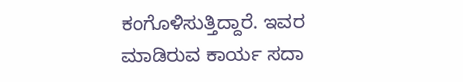ಕಂಗೊಳಿಸುತ್ತಿದ್ದಾರೆ. ಇವರ ಮಾಡಿರುವ ಕಾರ್ಯ ಸದಾ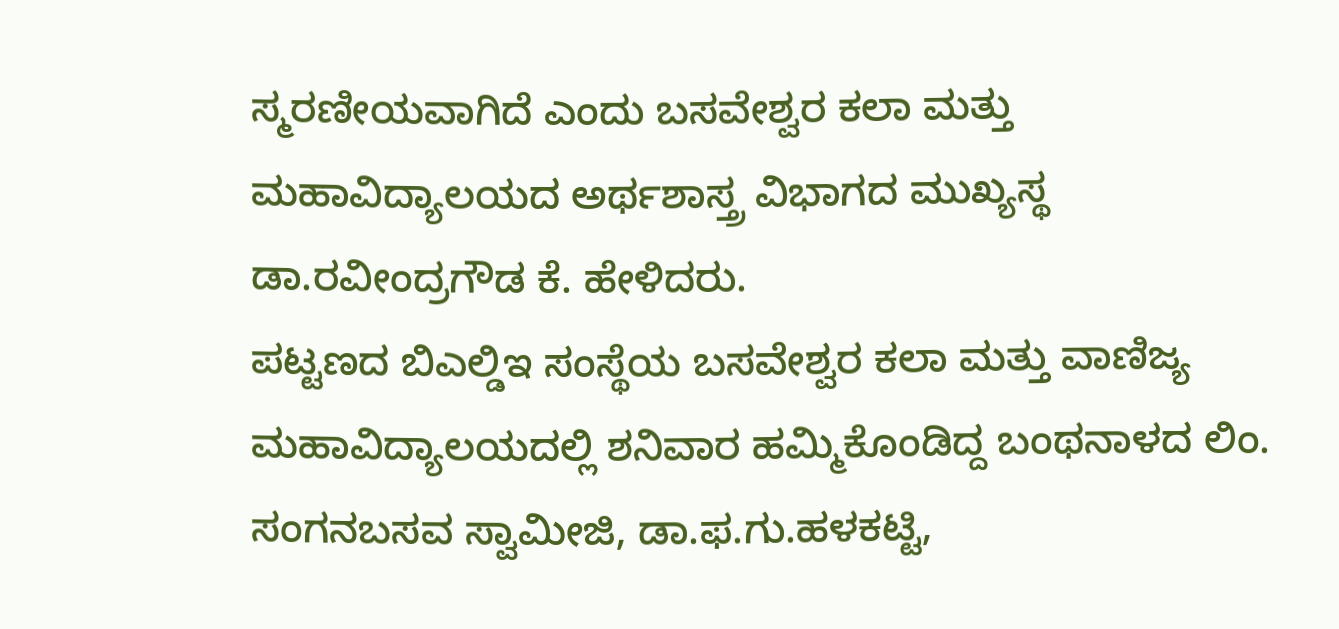ಸ್ಮರಣೀಯವಾಗಿದೆ ಎಂದು ಬಸವೇಶ್ವರ ಕಲಾ ಮತ್ತು ಮಹಾವಿದ್ಯಾಲಯದ ಅರ್ಥಶಾಸ್ತ್ರ ವಿಭಾಗದ ಮುಖ್ಯಸ್ಥ ಡಾ.ರವೀಂದ್ರಗೌಡ ಕೆ. ಹೇಳಿದರು.
ಪಟ್ಟಣದ ಬಿಎಲ್ಡಿಇ ಸಂಸ್ಥೆಯ ಬಸವೇಶ್ವರ ಕಲಾ ಮತ್ತು ವಾಣಿಜ್ಯ ಮಹಾವಿದ್ಯಾಲಯದಲ್ಲಿ ಶನಿವಾರ ಹಮ್ಮಿಕೊಂಡಿದ್ದ ಬಂಥನಾಳದ ಲಿಂ. ಸಂಗನಬಸವ ಸ್ವಾಮೀಜಿ, ಡಾ.ಫ.ಗು.ಹಳಕಟ್ಟಿ,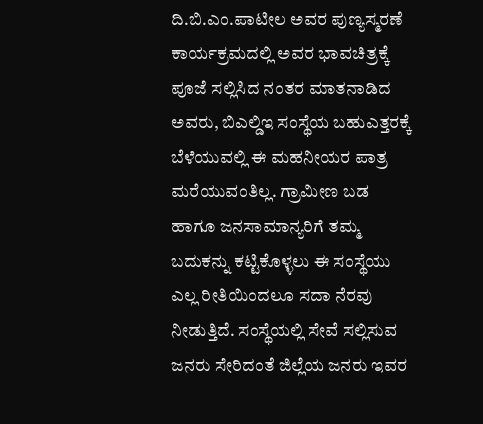ದಿ.ಬಿ.ಎಂ.ಪಾಟೀಲ ಅವರ ಪುಣ್ಯಸ್ಮರಣೆ ಕಾರ್ಯಕ್ರಮದಲ್ಲಿ ಅವರ ಭಾವಚಿತ್ರಕ್ಕೆ ಪೂಜೆ ಸಲ್ಲಿಸಿದ ನಂತರ ಮಾತನಾಡಿದ ಅವರು, ಬಿಎಲ್ಡಿಇ ಸಂಸ್ಥೆಯ ಬಹುಎತ್ತರಕ್ಕೆ ಬೆಳೆಯುವಲ್ಲಿ ಈ ಮಹನೀಯರ ಪಾತ್ರ ಮರೆಯುವಂತಿಲ್ಲ. ಗ್ರಾಮೀಣ ಬಡ ಹಾಗೂ ಜನಸಾಮಾನ್ಯರಿಗೆ ತಮ್ಮ ಬದುಕನ್ನು ಕಟ್ಟಿಕೊಳ್ಳಲು ಈ ಸಂಸ್ಥೆಯು ಎಲ್ಲ ರೀತಿಯಿಂದಲೂ ಸದಾ ನೆರವು ನೀಡುತ್ತಿದೆ. ಸಂಸ್ಥೆಯಲ್ಲಿ ಸೇವೆ ಸಲ್ಲಿಸುವ ಜನರು ಸೇರಿದಂತೆ ಜಿಲ್ಲೆಯ ಜನರು ಇವರ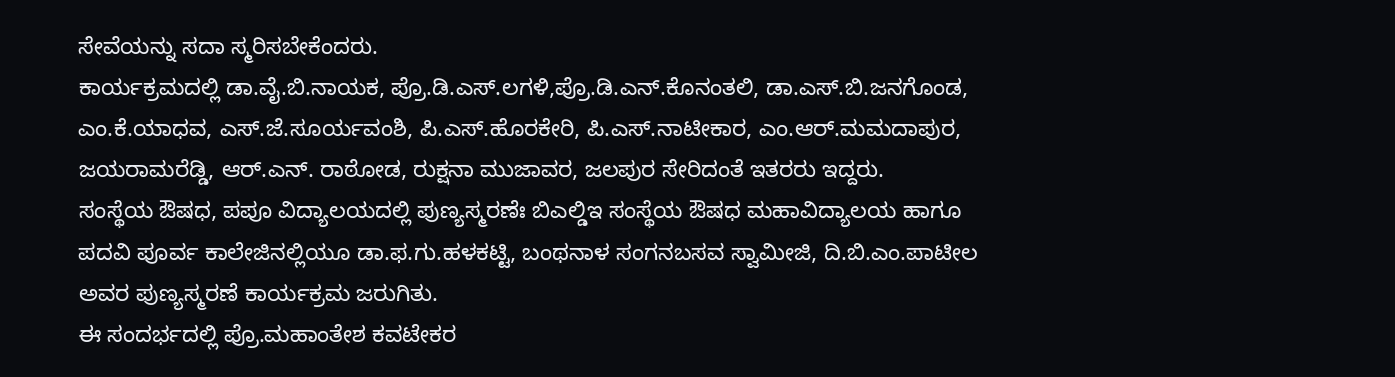ಸೇವೆಯನ್ನು ಸದಾ ಸ್ಮರಿಸಬೇಕೆಂದರು.
ಕಾರ್ಯಕ್ರಮದಲ್ಲಿ ಡಾ.ವೈ.ಬಿ.ನಾಯಕ, ಪ್ರೊ.ಡಿ.ಎಸ್.ಲಗಳಿ,ಪ್ರೊ.ಡಿ.ಎನ್.ಕೊನಂತಲಿ, ಡಾ.ಎಸ್.ಬಿ.ಜನಗೊಂಡ, ಎಂ.ಕೆ.ಯಾಧವ, ಎಸ್.ಜೆ.ಸೂರ್ಯವಂಶಿ, ಪಿ.ಎಸ್.ಹೊರಕೇರಿ, ಪಿ.ಎಸ್.ನಾಟೀಕಾರ, ಎಂ.ಆರ್.ಮಮದಾಪುರ, ಜಯರಾಮರೆಡ್ಡಿ, ಆರ್.ಎನ್. ರಾಠೋಡ, ರುಕ್ಷನಾ ಮುಜಾವರ, ಜಲಪುರ ಸೇರಿದಂತೆ ಇತರರು ಇದ್ದರು.
ಸಂಸ್ಥೆಯ ಔಷಧ, ಪಪೂ ವಿದ್ಯಾಲಯದಲ್ಲಿ ಪುಣ್ಯಸ್ಮರಣೆಃ ಬಿಎಲ್ಡಿಇ ಸಂಸ್ಥೆಯ ಔಷಧ ಮಹಾವಿದ್ಯಾಲಯ ಹಾಗೂ ಪದವಿ ಪೂರ್ವ ಕಾಲೇಜಿನಲ್ಲಿಯೂ ಡಾ.ಫ.ಗು.ಹಳಕಟ್ಟಿ, ಬಂಥನಾಳ ಸಂಗನಬಸವ ಸ್ವಾಮೀಜಿ, ದಿ.ಬಿ.ಎಂ.ಪಾಟೀಲ ಅವರ ಪುಣ್ಯಸ್ಮರಣೆ ಕಾರ್ಯಕ್ರಮ ಜರುಗಿತು.
ಈ ಸಂದರ್ಭದಲ್ಲಿ ಪ್ರೊ.ಮಹಾಂತೇಶ ಕವಟೇಕರ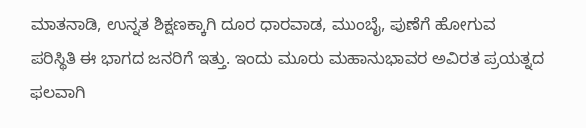ಮಾತನಾಡಿ, ಉನ್ನತ ಶಿಕ್ಷಣಕ್ಕಾಗಿ ದೂರ ಧಾರವಾಡ, ಮುಂಬೈ, ಪುಣೆಗೆ ಹೋಗುವ ಪರಿಸ್ಥಿತಿ ಈ ಭಾಗದ ಜನರಿಗೆ ಇತ್ತು. ಇಂದು ಮೂರು ಮಹಾನುಭಾವರ ಅವಿರತ ಪ್ರಯತ್ನದ ಫಲವಾಗಿ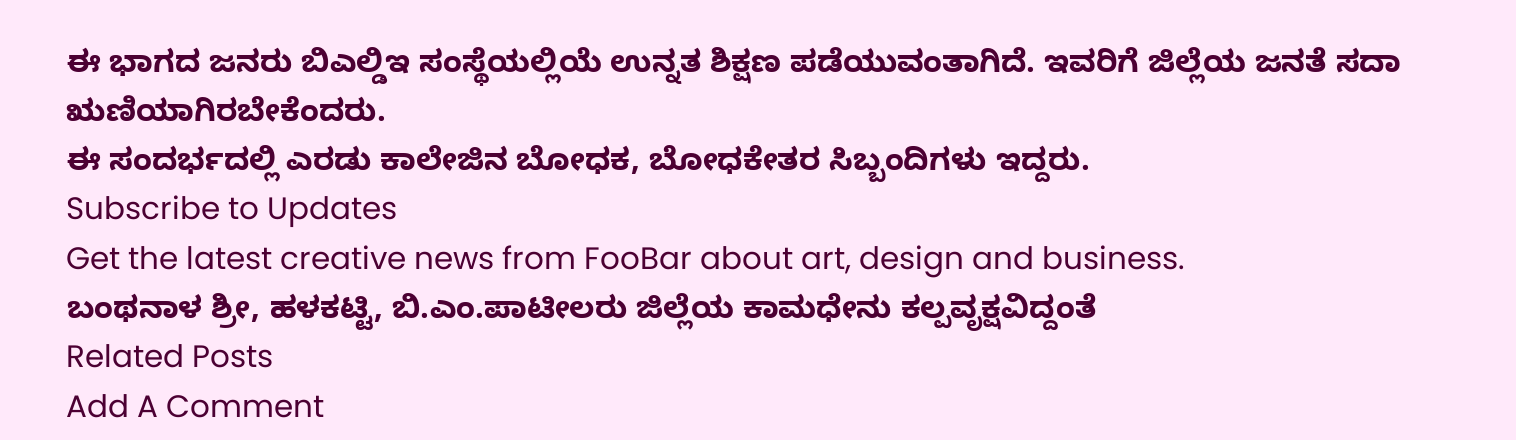ಈ ಭಾಗದ ಜನರು ಬಿಎಲ್ಡಿಇ ಸಂಸ್ಥೆಯಲ್ಲಿಯೆ ಉನ್ನತ ಶಿಕ್ಷಣ ಪಡೆಯುವಂತಾಗಿದೆ. ಇವರಿಗೆ ಜಿಲ್ಲೆಯ ಜನತೆ ಸದಾ ಋಣಿಯಾಗಿರಬೇಕೆಂದರು.
ಈ ಸಂದರ್ಭದಲ್ಲಿ ಎರಡು ಕಾಲೇಜಿನ ಬೋಧಕ, ಬೋಧಕೇತರ ಸಿಬ್ಬಂದಿಗಳು ಇದ್ದರು.
Subscribe to Updates
Get the latest creative news from FooBar about art, design and business.
ಬಂಥನಾಳ ಶ್ರೀ, ಹಳಕಟ್ಟಿ, ಬಿ.ಎಂ.ಪಾಟೀಲರು ಜಿಲ್ಲೆಯ ಕಾಮಧೇನು ಕಲ್ಪವೃಕ್ಷವಿದ್ದಂತೆ
Related Posts
Add A Comment